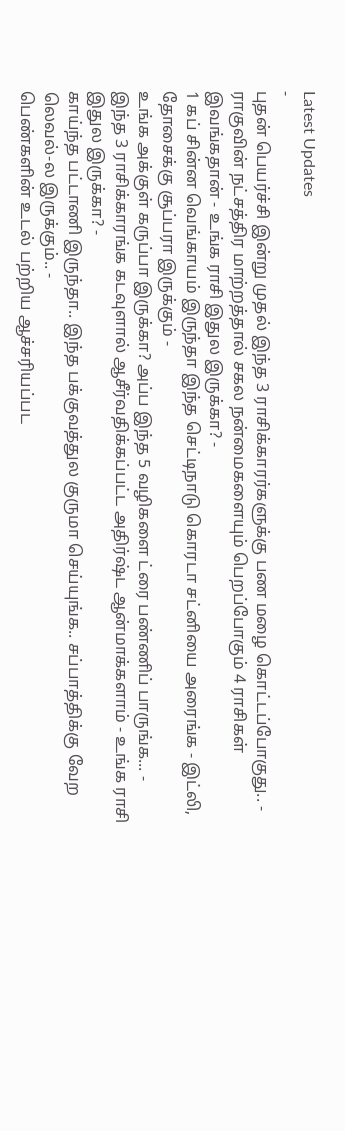Latest Updates
-
புதன் பெயர்ச்சி இன்று முதல் இந்த 3 ராசிக்காரர்களுக்கு பண மழை கொட்டப்போகுது.. -
ராகுவின் நட்சத்திர மாற்றத்தால் சகல நன்மைகளையும் பெறப்போகும் 4 ராசிகள் இவங்கதான் - உங்க ராசி இதுல இருக்கா? -
1 கப் சின்ன வெங்காயம் இருந்தா இந்த செட்டிநாடு கொரடா சட்னியை அரைங்க - இட்லி, தோசைக்கு சூப்பரா இருக்கும் -
உங்க அக்குள் கருப்பா இருக்கா? அப்ப இந்த 5 வழிகளை ட்ரை பண்ணிப் பாருங்க... -
இந்த 3 ராசிக்காரங்க கடவுளால் ஆசீர்வதிக்கப்பட்ட அதிர்ஷ்ட ஆன்மாக்களாம் - உங்க ராசி இதுல இருக்கா? -
காய்ந்த பட்டாணி இருந்தா.. இந்த பக்குவத்துல குருமா செய்யுங்க.. சப்பாத்திக்கு வேற லெவல்-ல இருக்கும்.. -
பெண்களின் உடல் பற்றிய ஆச்சரியப்பட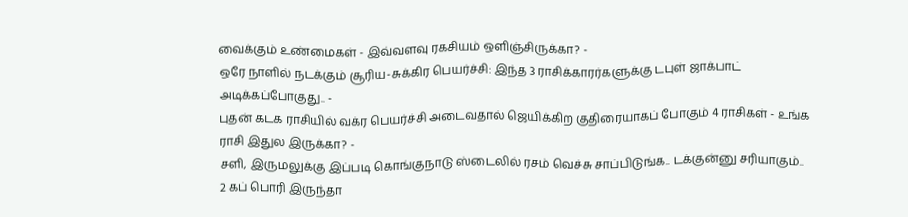வைக்கும் உண்மைகள் - இவ்வளவு ரகசியம் ஒளிஞ்சிருக்கா? -
ஒரே நாளில் நடக்கும் சூரிய-சுக்கிர பெயர்ச்சி: இந்த 3 ராசிக்காரர்களுக்கு டபுள் ஜாக்பாட் அடிக்கப்போகுது.. -
புதன் கடக ராசியில் வக்ர பெயர்ச்சி அடைவதால் ஜெயிக்கிற குதிரையாகப் போகும் 4 ராசிகள் - உங்க ராசி இதுல இருக்கா? -
சளி, இருமலுக்கு இப்படி கொங்குநாடு ஸ்டைலில் ரசம் வெச்சு சாப்பிடுங்க.. டக்குன்னு சரியாகும்..
2 கப் பொரி இருந்தா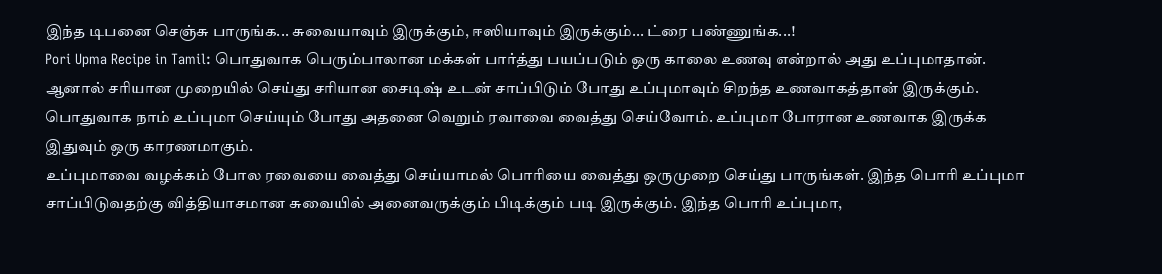இந்த டிபனை செஞ்சு பாருங்க... சுவையாவும் இருக்கும், ஈஸியாவும் இருக்கும்... ட்ரை பண்ணுங்க...!
Pori Upma Recipe in Tamil: பொதுவாக பெரும்பாலான மக்கள் பார்த்து பயப்படும் ஒரு காலை உணவு என்றால் அது உப்புமாதான். ஆனால் சரியான முறையில் செய்து சரியான சைடிஷ் உடன் சாப்பிடும் போது உப்புமாவும் சிறந்த உணவாகத்தான் இருக்கும். பொதுவாக நாம் உப்புமா செய்யும் போது அதனை வெறும் ரவாவை வைத்து செய்வோம். உப்புமா போரான உணவாக இருக்க இதுவும் ஒரு காரணமாகும்.
உப்புமாவை வழக்கம் போல ரவையை வைத்து செய்யாமல் பொரியை வைத்து ஒருமுறை செய்து பாருங்கள். இந்த பொரி உப்புமா சாப்பிடுவதற்கு வித்தியாசமான சுவையில் அனைவருக்கும் பிடிக்கும் படி இருக்கும். இந்த பொரி உப்புமா,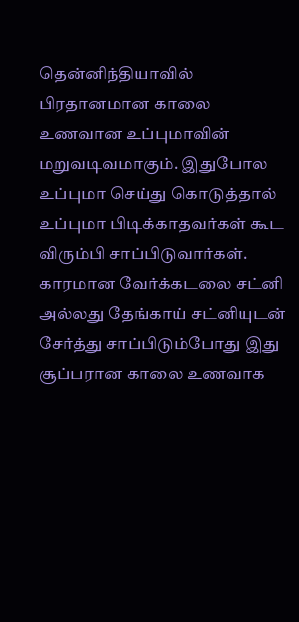தென்னிந்தியாவில் பிரதானமான காலை உணவான உப்புமாவின் மறுவடிவமாகும். இதுபோல உப்புமா செய்து கொடுத்தால் உப்புமா பிடிக்காதவர்கள் கூட விரும்பி சாப்பிடுவார்கள். காரமான வேர்க்கடலை சட்னி அல்லது தேங்காய் சட்னியுடன் சேர்த்து சாப்பிடும்போது இது சூப்பரான காலை உணவாக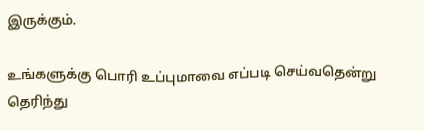இருக்கும்.

உங்களுக்கு பொரி உப்புமாவை எப்படி செய்வதென்று தெரிந்து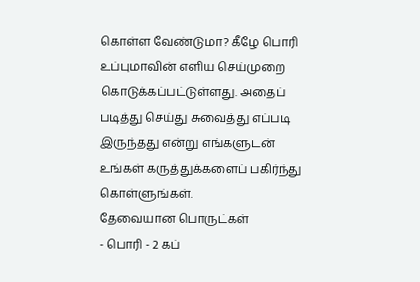கொள்ள வேண்டுமா? கீழே பொரி உப்புமாவின் எளிய செய்முறை கொடுக்கப்பட்டுள்ளது. அதைப் படித்து செய்து சுவைத்து எப்படி இருந்தது என்று எங்களுடன் உங்கள் கருத்துக்களைப் பகிர்ந்து கொள்ளுங்கள்.
தேவையான பொருட்கள்
- பொரி - 2 கப்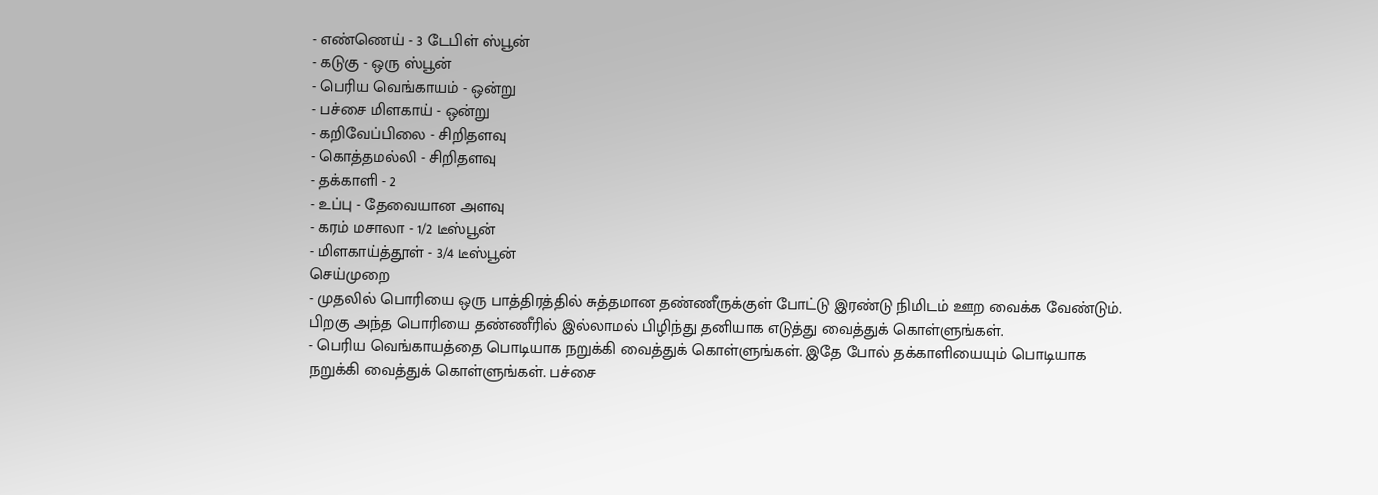- எண்ணெய் - 3 டேபிள் ஸ்பூன்
- கடுகு - ஒரு ஸ்பூன்
- பெரிய வெங்காயம் - ஒன்று
- பச்சை மிளகாய் - ஒன்று
- கறிவேப்பிலை - சிறிதளவு
- கொத்தமல்லி - சிறிதளவு
- தக்காளி - 2
- உப்பு - தேவையான அளவு
- கரம் மசாலா - 1/2 டீஸ்பூன்
- மிளகாய்த்தூள் - 3/4 டீஸ்பூன்
செய்முறை
- முதலில் பொரியை ஒரு பாத்திரத்தில் சுத்தமான தண்ணீருக்குள் போட்டு இரண்டு நிமிடம் ஊற வைக்க வேண்டும். பிறகு அந்த பொரியை தண்ணீரில் இல்லாமல் பிழிந்து தனியாக எடுத்து வைத்துக் கொள்ளுங்கள்.
- பெரிய வெங்காயத்தை பொடியாக நறுக்கி வைத்துக் கொள்ளுங்கள். இதே போல் தக்காளியையும் பொடியாக நறுக்கி வைத்துக் கொள்ளுங்கள். பச்சை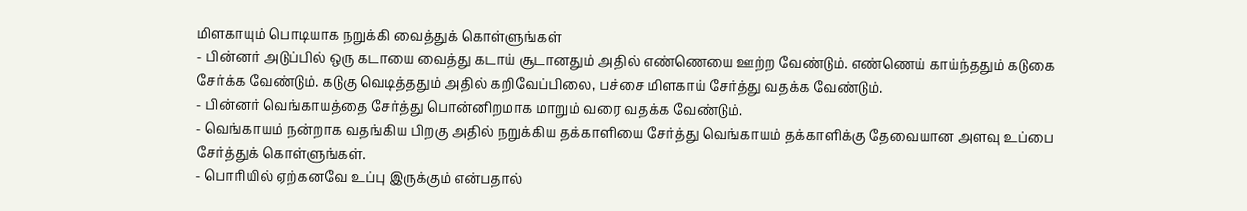மிளகாயும் பொடியாக நறுக்கி வைத்துக் கொள்ளுங்கள்
- பின்னர் அடுப்பில் ஒரு கடாயை வைத்து கடாய் சூடானதும் அதில் எண்ணெயை ஊற்ற வேண்டும். எண்ணெய் காய்ந்ததும் கடுகை சேர்க்க வேண்டும். கடுகு வெடித்ததும் அதில் கறிவேப்பிலை, பச்சை மிளகாய் சேர்த்து வதக்க வேண்டும்.
- பின்னர் வெங்காயத்தை சேர்த்து பொன்னிறமாக மாறும் வரை வதக்க வேண்டும்.
- வெங்காயம் நன்றாக வதங்கிய பிறகு அதில் நறுக்கிய தக்காளியை சேர்த்து வெங்காயம் தக்காளிக்கு தேவையான அளவு உப்பை சேர்த்துக் கொள்ளுங்கள்.
- பொரியில் ஏற்கனவே உப்பு இருக்கும் என்பதால்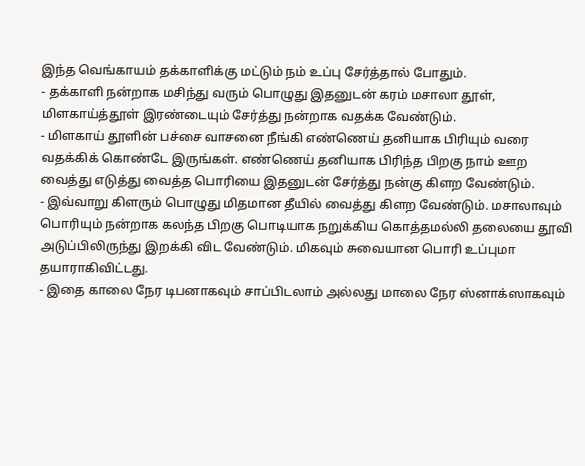இந்த வெங்காயம் தக்காளிக்கு மட்டும் நம் உப்பு சேர்த்தால் போதும்.
- தக்காளி நன்றாக மசிந்து வரும் பொழுது இதனுடன் கரம் மசாலா தூள், மிளகாய்த்தூள் இரண்டையும் சேர்த்து நன்றாக வதக்க வேண்டும்.
- மிளகாய் தூளின் பச்சை வாசனை நீங்கி எண்ணெய் தனியாக பிரியும் வரை வதக்கிக் கொண்டே இருங்கள். எண்ணெய் தனியாக பிரிந்த பிறகு நாம் ஊற வைத்து எடுத்து வைத்த பொரியை இதனுடன் சேர்த்து நன்கு கிளற வேண்டும்.
- இவ்வாறு கிளரும் பொழுது மிதமான தீயில் வைத்து கிளற வேண்டும். மசாலாவும் பொரியும் நன்றாக கலந்த பிறகு பொடியாக நறுக்கிய கொத்தமல்லி தலையை தூவி அடுப்பிலிருந்து இறக்கி விட வேண்டும். மிகவும் சுவையான பொரி உப்புமா தயாராகிவிட்டது.
- இதை காலை நேர டிபனாகவும் சாப்பிடலாம் அல்லது மாலை நேர ஸ்னாக்ஸாகவும்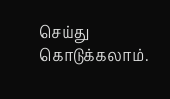செய்து கொடுக்கலாம்.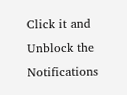Click it and Unblock the Notifications